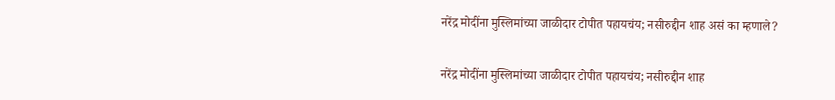नरेंद्र मोदींना मुस्लिमांच्या जाळीदार टोपीत पहायचंय; नसीरुद्दीन शाह असं का म्हणाले?

नरेंद्र मोदींना मुस्लिमांच्या जाळीदार टोपीत पहायचंय; नसीरुद्दीन शाह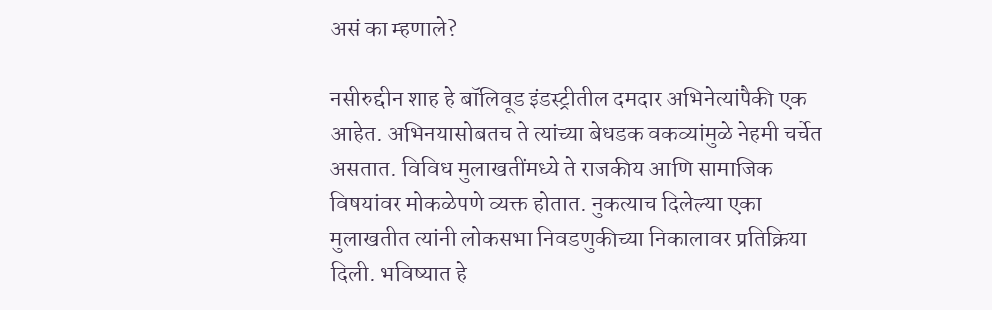असं का म्हणाले?

नसीरुद्दीन शाह हे बॉलिवूड इंडस्ट्रीतील दमदार अभिनेत्यांपैकी एक आहेत. अभिनयासोबतच ते त्यांच्या बेधडक वकव्यांमुळे नेहमी चर्चेत असतात. विविध मुलाखतींमध्ये ते राजकीय आणि सामाजिक विषयांवर मोकळेपणे व्यक्त होतात. नुकत्याच दिलेल्या एका मुलाखतीत त्यांनी लोकसभा निवडणुकीच्या निकालावर प्रतिक्रिया दिली. भविष्यात हे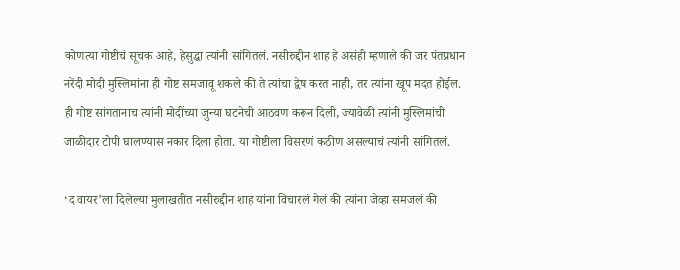कोणत्या गोष्टीचं सूचक आहे, हेसुद्धा त्यांनी सांगितलं. नसीरुद्दीन शाह हे असंही म्हणाले की जर पंतप्रधान नरेंदी मोदी मुस्लिमांना ही गोष्ट समजावू शकले की ते त्यांचा द्वेष करत नाही, तर त्यांना खूप मदत होईल. ही गोष्ट सांगतानाच त्यांनी मोदींच्या जुन्या घटनेची आठवण करून दिली, ज्यावेळी त्यांनी मुस्लिमांची जाळीदार टोपी घालण्यास नकार दिला होता. या गोष्टीला विसरणं कठीण असल्याचं त्यांनी सांगितलं.

‘द वायर’ला दिलेल्या मुलाखतीत नसीरुद्दीन शाह यांना विचारलं गेलं की त्यांना जेव्हा समजलं की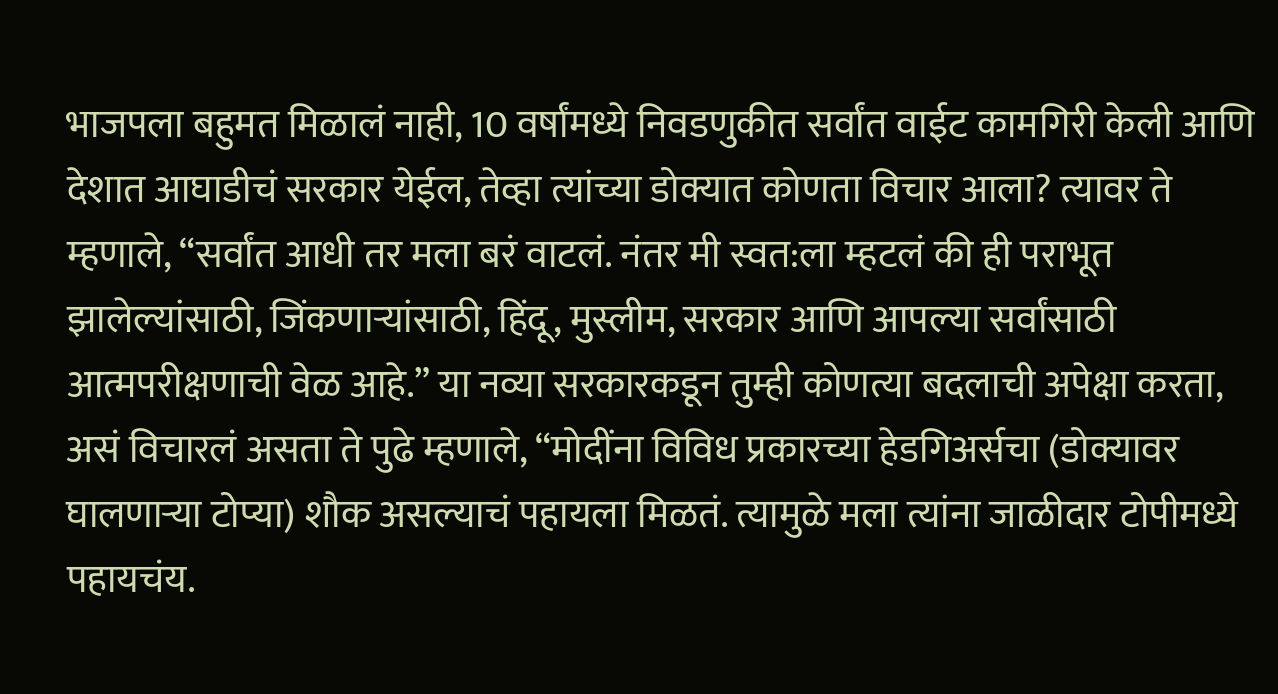भाजपला बहुमत मिळालं नाही, 10 वर्षांमध्ये निवडणुकीत सर्वांत वाईट कामगिरी केली आणि देशात आघाडीचं सरकार येईल, तेव्हा त्यांच्या डोक्यात कोणता विचार आला? त्यावर ते म्हणाले, “सर्वांत आधी तर मला बरं वाटलं. नंतर मी स्वत:ला म्हटलं की ही पराभूत झालेल्यांसाठी, जिंकणाऱ्यांसाठी, हिंदू, मुस्लीम, सरकार आणि आपल्या सर्वांसाठी आत्मपरीक्षणाची वेळ आहे.” या नव्या सरकारकडून तुम्ही कोणत्या बदलाची अपेक्षा करता, असं विचारलं असता ते पुढे म्हणाले, “मोदींना विविध प्रकारच्या हेडगिअर्सचा (डोक्यावर घालणाऱ्या टोप्या) शौक असल्याचं पहायला मिळतं. त्यामुळे मला त्यांना जाळीदार टोपीमध्ये पहायचंय.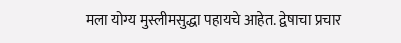मला योग्य मुस्लीमसुद्धा पहायचे आहेत. द्वेषाचा प्रचार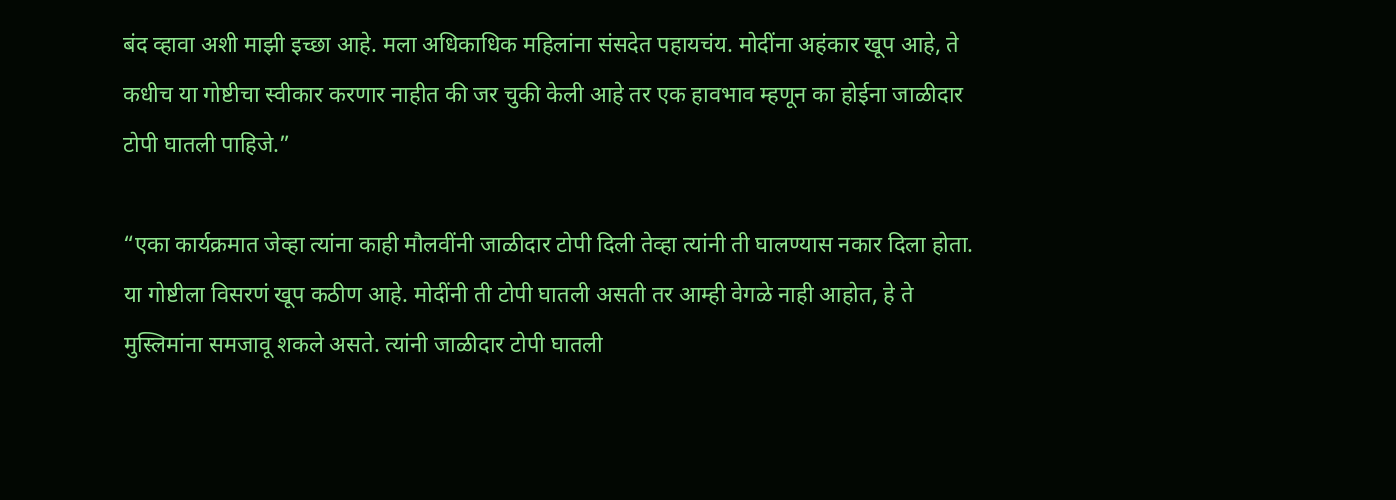बंद व्हावा अशी माझी इच्छा आहे. मला अधिकाधिक महिलांना संसदेत पहायचंय. मोदींना अहंकार खूप आहे, ते कधीच या गोष्टीचा स्वीकार करणार नाहीत की जर चुकी केली आहे तर एक हावभाव म्हणून का होईना जाळीदार टोपी घातली पाहिजे.”

“एका कार्यक्रमात जेव्हा त्यांना काही मौलवींनी जाळीदार टोपी दिली तेव्हा त्यांनी ती घालण्यास नकार दिला होता. या गोष्टीला विसरणं खूप कठीण आहे. मोदींनी ती टोपी घातली असती तर आम्ही वेगळे नाही आहोत, हे ते मुस्लिमांना समजावू शकले असते. त्यांनी जाळीदार टोपी घातली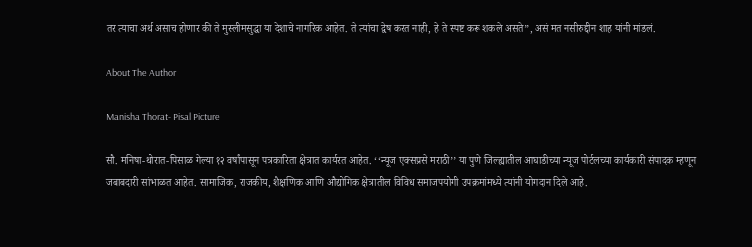तर त्याचा अर्थ असाच होणार की ते मुस्लीमसुद्धा या देशाचे नागरिक आहेत. ते त्यांचा द्वेष करत नाही, हे ते स्पष्ट करू शकले असते”, असं मत नसीरुद्दीन शाह यांनी मांडलं.

About The Author

Manisha Thorat- Pisal Picture

सौ. मनिषा-थोरात-पिसाळ गेल्या १२ वर्षांपासून पत्रकारिता क्षेत्रात कार्यरत आहेत. ‘‘न्यूज एक्सप्रसे मराठी’’ या पुणे जिल्ह्यातील आघाडीच्या न्यूज पोर्टलच्या कार्यकारी संपादक म्हणून जबाबदारी सांभाळत आहेत. सामाजिक, राजकीय, शैक्षणिक आणि औद्योगिक क्षेत्रातील विविध समाजपयोगी उपक्रमांमध्ये त्यांनी योगदान दिले आहे.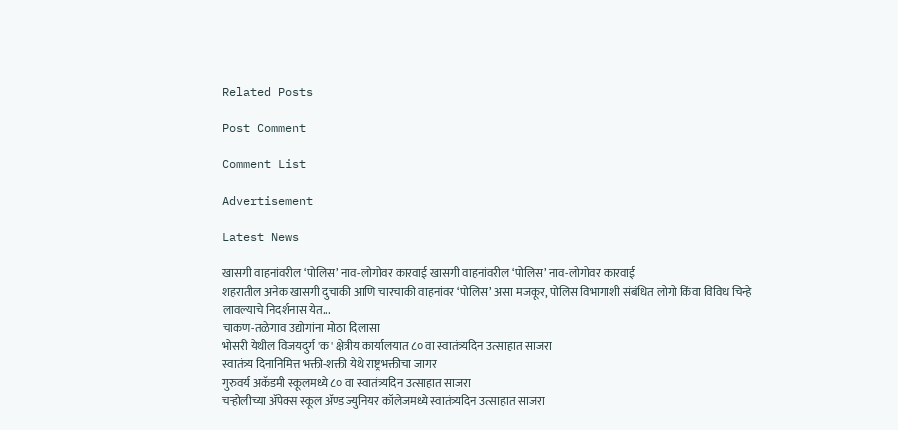Related Posts

Post Comment

Comment List

Advertisement

Latest News

खासगी वाहनांवरील ‘पोलिस’ नाव-लोगोवर कारवाई खासगी वाहनांवरील ‘पोलिस’ नाव-लोगोवर कारवाई
शहरातील अनेक खासगी दुचाकी आणि चारचाकी वाहनांवर ‘पोलिस’ असा मजकूर, पोलिस विभागाशी संबंधित लोगो किंवा विविध चिन्हे लावल्याचे निदर्शनास येत...
चाकण-तळेगाव उद्योगांना मोठा दिलासा
भोसरी येथील विजयदुर्ग 'क' क्षेत्रीय कार्यालयात ८० वा स्वातंत्र्यदिन उत्साहात साजरा
स्वातंत्र्य दिनानिमित्त भक्ती-शक्ती येथे राष्ट्रभक्तीचा जागर
गुरुवर्य अकॅडमी स्कूलमध्ये ८० वा स्वातंत्र्यदिन उत्साहात साजरा
चऱ्होलीच्या अ‍ॅपेक्स स्कूल अ‍ॅण्ड ज्युनियर कॉलेजमध्ये स्वातंत्र्यदिन उत्साहात साजरा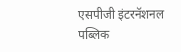एसपीजी इंटरनॅशनल पब्लिक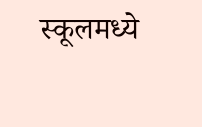स्कूलमध्ये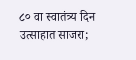८० वा स्वातंत्र्य दिन उत्साहात साजरा;